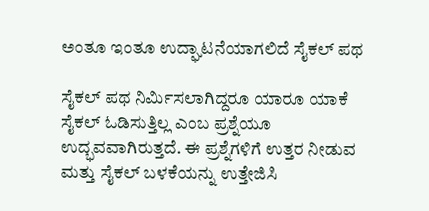ಅಂತೂ ಇಂತೂ ಉದ್ಘಾಟನೆಯಾಗಲಿದೆ ಸೈಕಲ್ ಪಥ

ಸೈಕಲ್ ಪಥ ನಿರ್ಮಿಸಲಾಗಿದ್ದರೂ ಯಾರೂ ಯಾಕೆ ಸೈಕಲ್ ಓಡಿಸುತ್ತಿಲ್ಲ ಎಂಬ ಪ್ರಶ್ನೆಯೂ ಉದ್ಭವವಾಗಿರುತ್ತದೆ. ಈ ಪ್ರಶ್ನೆಗಳಿಗೆ ಉತ್ತರ ನೀಡುವ ಮತ್ತು ಸೈಕಲ್ ಬಳಕೆಯನ್ನು ಉತ್ತೇಜಿಸಿ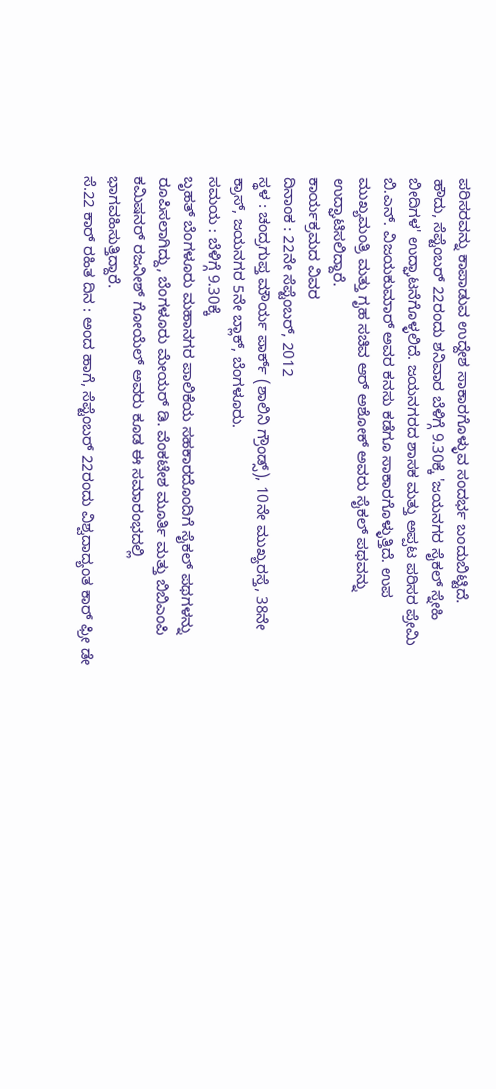ಪರಿಸರವನ್ನು ಕಾಪಾಡುವ ಉದ್ದೇಶ ಸಾಕಾರಗೊಳ್ಳುವ ಸಂದರ್ಭ ಬಂದುಬಿಟ್ಟಿದೆ.
ಹೌದು, ಸೆಪ್ಟೆಂಬರ್ 22ರಂದು ಶನಿವಾರ ಬೆಳಿಗ್ಗೆ 9.30ಕ್ಕೆ 'ಜಯನಗರ ಸೈಕಲ್ ಸ್ನೇಹಿ ಬೀದಿಗಳ' ಉದ್ಘಾಟನೆಗೊಳ್ಳಲಿದೆ. ಜಯನಗರದ ಶಾಸಕ ಮತ್ತು ಅಪ್ಪಟ ಪರಿಸರ ಪ್ರೇಮಿ ಬಿ.ಎನ್. ವಿಜಯಕುಮಾರ್ ಅವರ ಕನಸು ಕಡೆಗೂ ಸಾಕಾರಗೊಳ್ಳುತ್ತಿದೆ. ಉಪ ಮುಖ್ಯಮಂತ್ರಿ ಮತ್ತು ಗೃಹ ಸಚಿವ ಆರ್ ಅಶೋಕ್ ಅವರು ಸೈಕಲ್ ಪಥವನ್ನು ಉದ್ಘಾಟಿಸಲಿದ್ದಾರೆ.
ಕಾರ್ಯಕ್ರಮದ ವಿವರ
ದಿನಾಂಕ : 22ನೇ ಸೆಪ್ಟೆಂಬರ್, 2012
ಸ್ಥಳ : ಚಂದ್ರಗುಪ್ತ ಮೌರ್ಯ ಪಾರ್ಕ್ (ಶಾಲಿನಿ ಗ್ರೌಂಡ್ಸ್), 10ನೇ ಮುಖ್ಯರಸ್ತೆ, 38ನೇ ಕ್ರಾಸ್, ಜಯನಗರ 5ನೇ ಬ್ಲಾಕ್, ಬೆಂಗಳೂರು.
ಸಮಯ : ಬೆಳಿಗ್ಗೆ 9.30ಕ್ಕೆ
ಬೃಹತ್ ಬೆಂಗಳೂರು ಮಹಾನಗರ ಪಾಲಿಕೆಯ ಸಹಕಾರದೊಂದಿಗೆ ಸೈಕಲ್ ಪಥಗಳನ್ನು ರೂಪಿಸಲಾಗಿದ್ದು, ಬೆಂಗಳೂರು ಮೇಯರ್ ಡಿ. ವೆಂಕಟೇಶ ಮೂರ್ತಿ ಮತ್ತು ಬಿಬಿಎಂಪಿ ಕಮಿಷನರ್ ರಜನೀಶ್ ಗೋಯೆಲ್ ಅವರು ಕೂಡ ಈ ಸಮಾರಂಭದಲ್ಲಿ ಭಾಗವಹಿಸುತ್ತಿದ್ದಾರೆ.
ಸೆ.22 ಕಾರ್ ರಹಿತ ದಿನ : ಅಂದ ಹಾಗೆ, ಸೆಪ್ಟೆಂಬರ್ 22ರಂದು ವಿಶ್ವದಾದ್ಯಂತ ಕಾರ್ ಫ್ರೀ ಡೇ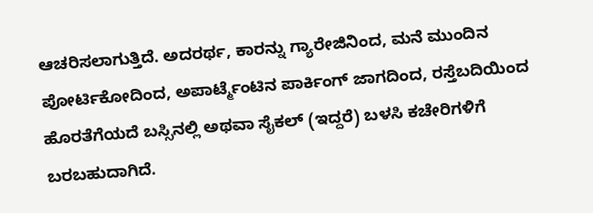ಆಚರಿಸಲಾಗುತ್ತಿದೆ. ಅದರರ್ಥ, ಕಾರನ್ನು ಗ್ಯಾರೇಜಿನಿಂದ, ಮನೆ ಮುಂದಿನ ಪೋರ್ಟಿಕೋದಿಂದ, ಅಪಾರ್ಟ್ಮೆಂಟಿನ ಪಾರ್ಕಿಂಗ್ ಜಾಗದಿಂದ, ರಸ್ತೆಬದಿಯಿಂದ ಹೊರತೆಗೆಯದೆ ಬಸ್ಸಿನಲ್ಲಿ ಅಥವಾ ಸೈಕಲ್ (ಇದ್ದರೆ) ಬಳಸಿ ಕಚೇರಿಗಳಿಗೆ ಬರಬಹುದಾಗಿದೆ.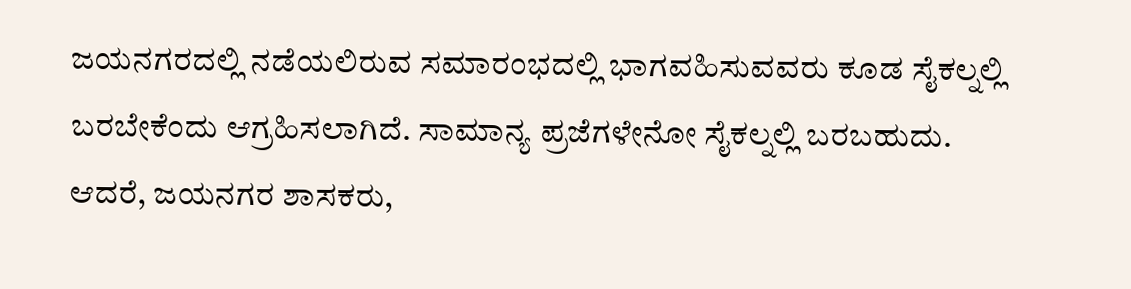ಜಯನಗರದಲ್ಲಿ ನಡೆಯಲಿರುವ ಸಮಾರಂಭದಲ್ಲಿ ಭಾಗವಹಿಸುವವರು ಕೂಡ ಸೈಕಲ್ನಲ್ಲಿ ಬರಬೇಕೆಂದು ಆಗ್ರಹಿಸಲಾಗಿದೆ. ಸಾಮಾನ್ಯ ಪ್ರಜೆಗಳೇನೋ ಸೈಕಲ್ನಲ್ಲಿ ಬರಬಹುದು. ಆದರೆ, ಜಯನಗರ ಶಾಸಕರು,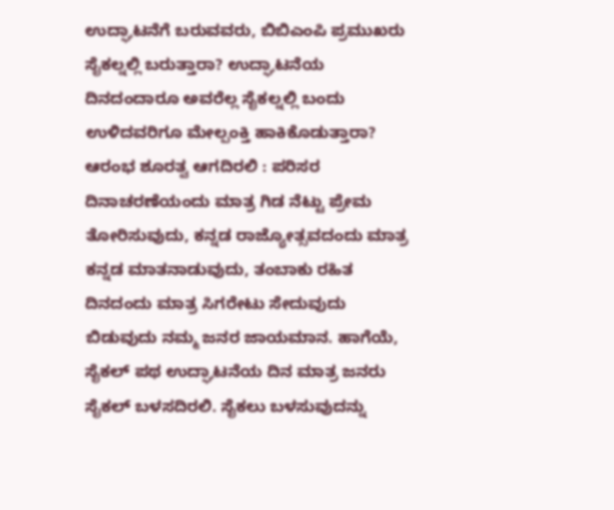ಉದ್ಘಾಟನೆಗೆ ಬರುವವರು, ಬಿಬಿಎಂಪಿ ಪ್ರಮುಖರು ಸೈಕಲ್ನಲ್ಲಿ ಬರುತ್ತಾರಾ? ಉದ್ಘಾಟನೆಯ ದಿನದಂದಾರೂ ಅವರೆಲ್ಲ ಸೈಕಲ್ನಲ್ಲಿ ಬಂದು ಉಳಿದವರಿಗೂ ಮೇಲ್ಪಂಕ್ತಿ ಹಾಕಿಕೊಡುತ್ತಾರಾ?
ಆರಂಭ ಶೂರತ್ವ ಆಗದಿರಲಿ : ಪರಿಸರ ದಿನಾಚರಣೆಯಂದು ಮಾತ್ರ ಗಿಡ ನೆಟ್ಟು ಪ್ರೇಮ ತೋರಿಸುವುದು, ಕನ್ನಡ ರಾಜ್ಯೋತ್ಸವದಂದು ಮಾತ್ರ ಕನ್ನಡ ಮಾತನಾಡುವುದು, ತಂಬಾಕು ರಹಿತ ದಿನದಂದು ಮಾತ್ರ ಸಿಗರೇಟು ಸೇದುವುದು ಬಿಡುವುದು ನಮ್ಮ ಜನರ ಜಾಯಮಾನ. ಹಾಗೆಯೆ, ಸೈಕಲ್ ಪಥ ಉದ್ಘಾಟನೆಯ ದಿನ ಮಾತ್ರ ಜನರು ಸೈಕಲ್ ಬಳಸದಿರಲಿ. ಸೈಕಲು ಬಳಸುವುದನ್ನು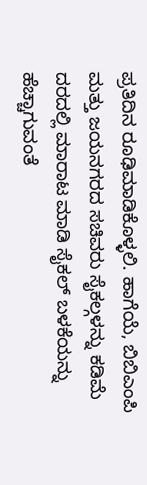ಪ್ರತಿದಿನ ರೂಢಿಮಾಡಿಕೊಳ್ಳಲಿ. ಹಾಗೆಯೆ, ಬಿಬಿಎಂಪಿ ಮತ್ತು ಜಯನಗರದ ಸಚಿವರು ಸೈಕಲ್ಗಳನ್ನು ಕಡಿಮೆ ದರದಲ್ಲಿ ಮಾರಾಟ ಮಾಡಿ ಸೈಕಲ್ ಬಳಕೆಯನ್ನು ಹೆಚ್ಚಾಗುವಂತೆ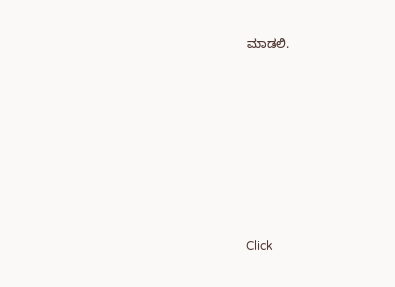ಮಾಡಲಿ.












Click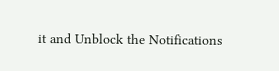it and Unblock the Notifications